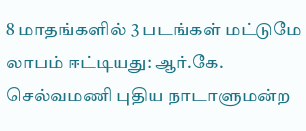8 மாதங்களில் 3 படங்கள் மட்டுமே லாபம் ஈட்டியது: ஆர்.கே. செல்வமணி புதிய நாடாளுமன்ற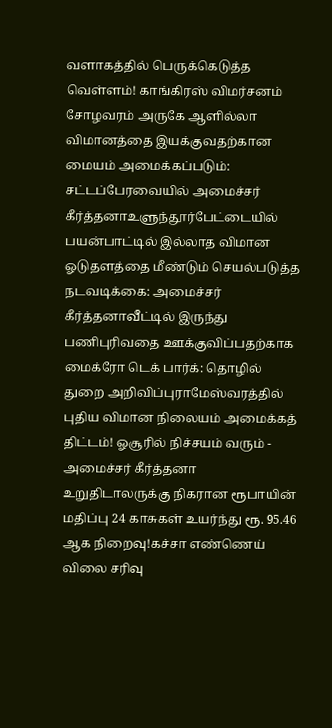வளாகத்தில் பெருக்கெடுத்த வெள்ளம்! காங்கிரஸ் விமர்சனம் சோழவரம் அருகே ஆளில்லா விமானத்தை இயக்குவதற்கான மையம் அமைக்கப்படும்: சட்டப்பேரவையில் அமைச்சர் கீர்த்தனாஉளுந்தூர்பேட்டையில் பயன்பாட்டில் இல்லாத விமான ஓடுதளத்தை மீண்டும் செயல்படுத்த நடவடிக்கை: அமைச்சர் கீர்த்தனாவீட்டில் இருந்து பணிபுரிவதை ஊக்குவிப்பதற்காக மைக்ரோ டெக் பார்க்: தொழில் துறை அறிவிப்புராமேஸ்வரத்தில் புதிய விமான நிலையம் அமைக்கத் திட்டம்! ஓசூரில் நிச்சயம் வரும் - அமைச்சர் கீர்த்தனா உறுதிடாலருக்கு நிகரான ரூபாயின் மதிப்பு 24 காசுகள் உயர்ந்து ரூ. 95.46 ஆக நிறைவு!கச்சா எண்ணெய் விலை சரிவு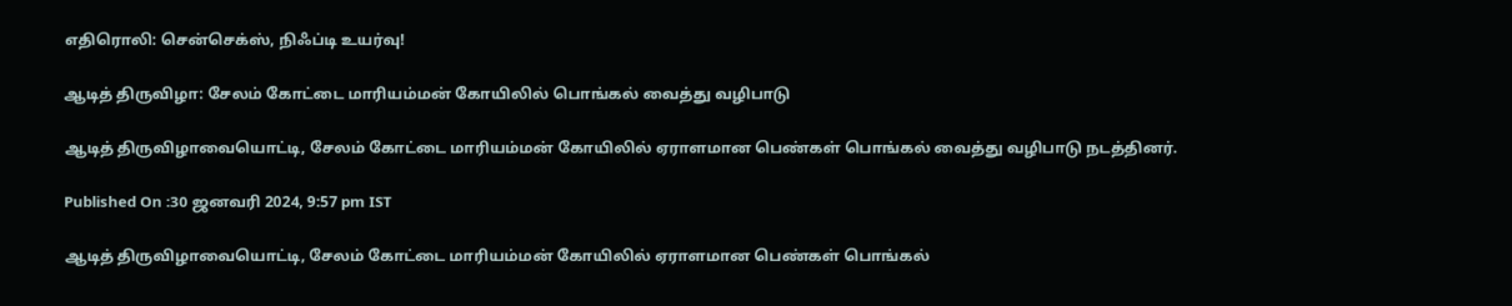எதிரொலி: சென்செக்ஸ், நிஃப்டி உயர்வு!

ஆடித் திருவிழா: சேலம் கோட்டை மாரியம்மன் கோயிலில் பொங்கல் வைத்து வழிபாடு

ஆடித் திருவிழாவையொட்டி, சேலம் கோட்டை மாரியம்மன் கோயிலில் ஏராளமான பெண்கள் பொங்கல் வைத்து வழிபாடு நடத்தினர்.

Published On :30 ஜனவரி 2024, 9:57 pm IST

ஆடித் திருவிழாவையொட்டி, சேலம் கோட்டை மாரியம்மன் கோயிலில் ஏராளமான பெண்கள் பொங்கல்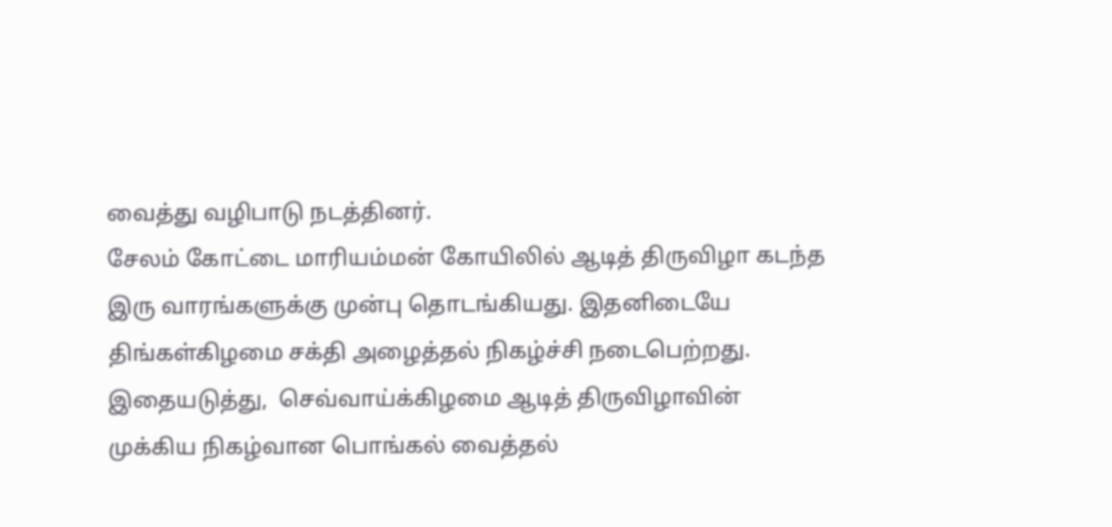வைத்து வழிபாடு நடத்தினர்.
சேலம் கோட்டை மாரியம்மன் கோயிலில் ஆடித் திருவிழா கடந்த இரு வாரங்களுக்கு முன்பு தொடங்கியது. இதனிடையே திங்கள்கிழமை சக்தி அழைத்தல் நிகழ்ச்சி நடைபெற்றது. இதையடுத்து,  செவ்வாய்க்கிழமை ஆடித் திருவிழாவின் முக்கிய நிகழ்வான பொங்கல் வைத்தல்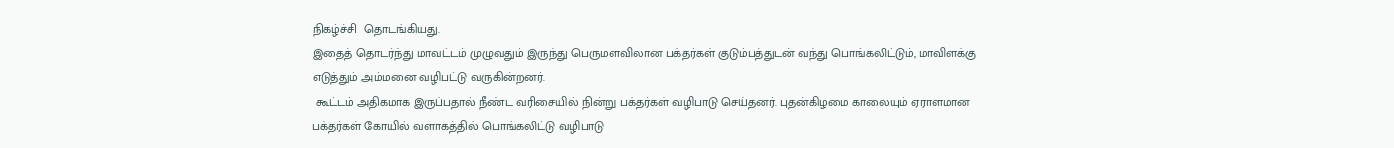நிகழ்ச்சி  தொடங்கியது.
இதைத் தொடர்ந்து மாவட்டம் முழுவதும் இருந்து பெருமளவிலான பக்தர்கள் குடும்பத்துடன் வந்து பொங்கலிட்டும், மாவிளக்கு எடுத்தும் அம்மனை வழிபட்டு வருகின்றனர்.
 கூட்டம் அதிகமாக இருப்பதால் நீண்ட வரிசையில் நின்று பக்தர்கள் வழிபாடு செய்தனர். புதன்கிழமை காலையும் ஏராளமான பக்தர்கள் கோயில் வளாகத்தில் பொங்கலிட்டு வழிபாடு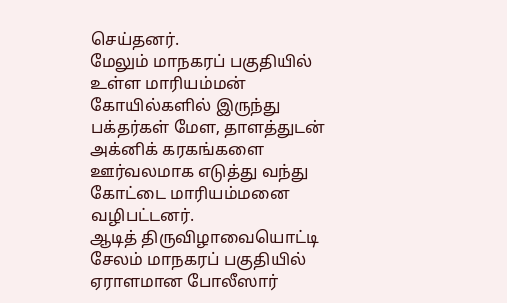செய்தனர்.
மேலும் மாநகரப் பகுதியில் உள்ள மாரியம்மன் கோயில்களில் இருந்து பக்தர்கள் மேள, தாளத்துடன் அக்னிக் கரகங்களை ஊர்வலமாக எடுத்து வந்து கோட்டை மாரியம்மனை வழிபட்டனர்.
ஆடித் திருவிழாவையொட்டி சேலம் மாநகரப் பகுதியில் ஏராளமான போலீஸார்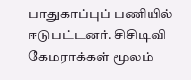பாதுகாப்புப் பணியில் ஈடுபட்டனர். சிசிடிவி கேமராக்கள் மூலம்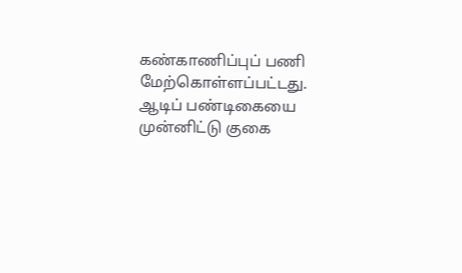கண்காணிப்புப் பணி மேற்கொள்ளப்பட்டது.
ஆடிப் பண்டிகையை முன்னிட்டு குகை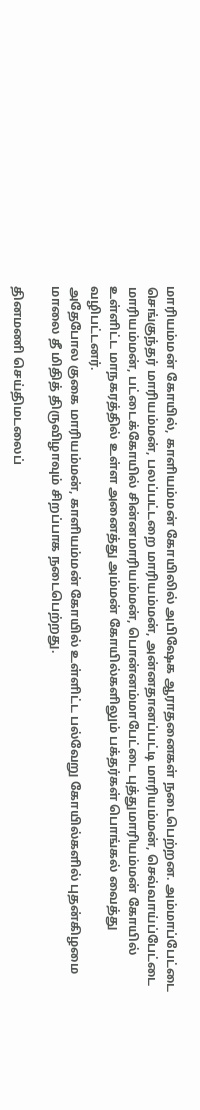மாரியம்மன் கோயில், காளியம்மன் கோயிலில் அபிஷேக ஆராதனைகள் நடைபெற்றன. அம்மாப்பேட்டை செங்குந்தர் மாரியம்மன், பலப்பட்டறை மாரியம்மன், அன்னதானப்பட்டி மாரியம்மன், செவ்வாய்ப்பேட்டை மாரியம்மன், பட்டைக்கோயில் சின்னமாரியம்மன், பொன்னம்மாபேட்டை புத்துமாரியம்மன் கோயில் உள்ளிட்ட மாநகரத்தில் உள்ள அனைத்து அம்மன் கோயில்களிலும் பக்தர்கள் பொங்கல் வைத்து வழிபட்டனர்.
அதேபோல குகை மாரியம்மன், காளியம்மன் கோயில் உள்ளிட்ட பல்வேறு கோயில்களில் புதன்கிழமை மாலை தீ மிதித் திருவிழாவும் சிறப்பாக நடைபெற்றது.

தினமணி செய்திமடலைப்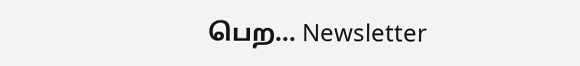பெற... Newsletter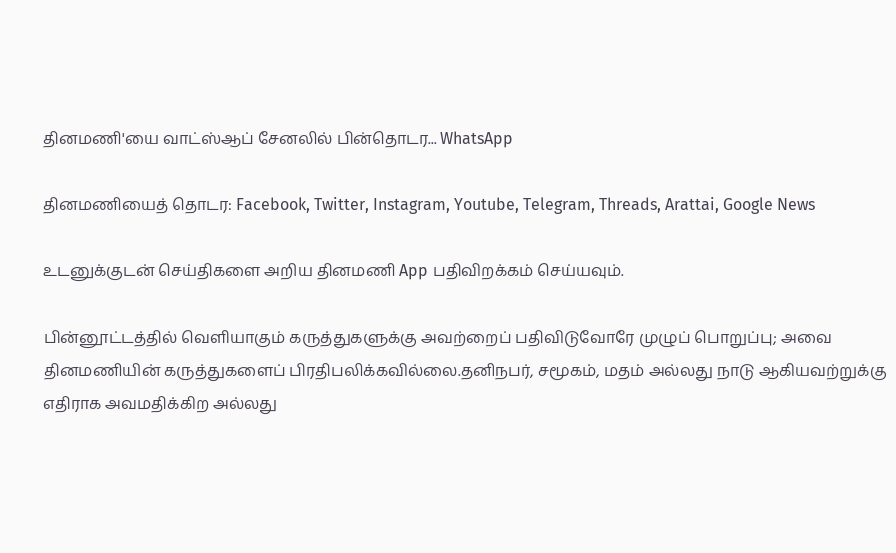தினமணி'யை வாட்ஸ்ஆப் சேனலில் பின்தொடர... WhatsApp

தினமணியைத் தொடர: Facebook, Twitter, Instagram, Youtube, Telegram, Threads, Arattai, Google News

உடனுக்குடன் செய்திகளை அறிய தினமணி App பதிவிறக்கம் செய்யவும்.

பின்னூட்டத்தில் வெளியாகும் கருத்துகளுக்கு அவற்றைப் பதிவிடுவோரே முழுப் பொறுப்பு; அவை தினமணியின் கருத்துகளைப் பிரதிபலிக்கவில்லை.தனிநபர், சமூகம், மதம் அல்லது நாடு ஆகியவற்றுக்கு எதிராக அவமதிக்கிற அல்லது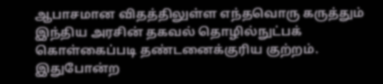ஆபாசமான விதத்திலுள்ள எந்தவொரு கருத்தும் இந்திய அரசின் தகவல் தொழில்நுட்பக் கொள்கைப்படி தண்டனைக்குரிய குற்றம். இதுபோன்ற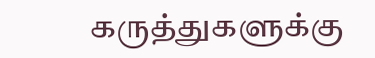கருத்துகளுக்கு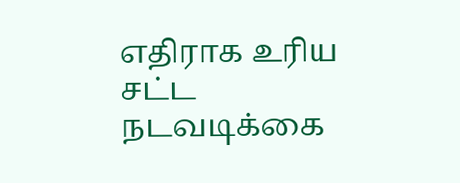எதிராக உரிய சட்ட நடவடிக்கை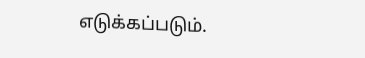எடுக்கப்படும்.